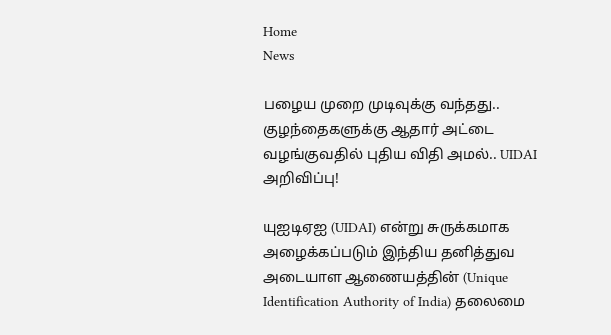Home
News

பழைய முறை முடிவுக்கு வந்தது.. குழந்தைகளுக்கு ஆதார் அட்டை வழங்குவதில் புதிய விதி அமல்.. UIDAI அறிவிப்பு!

யுஐடிஏஐ (UIDAI) என்று சுருக்கமாக அழைக்கப்படும் இந்திய தனித்துவ அடையாள ஆணையத்தின் (Unique Identification Authority of India) தலைமை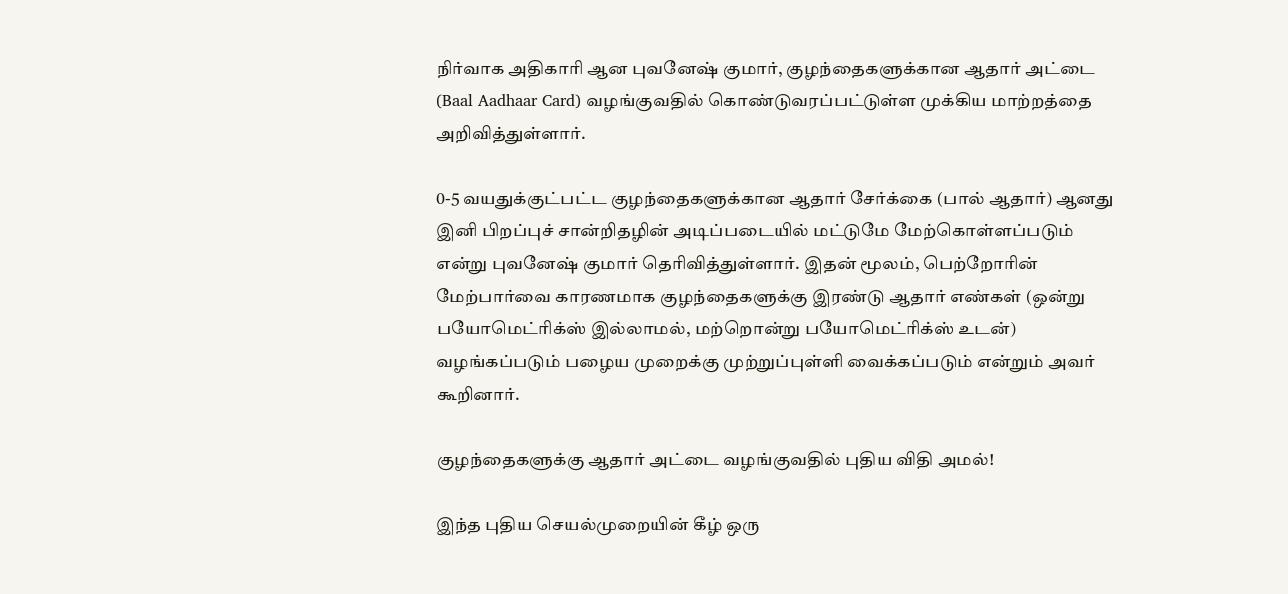நிர்வாக அதிகாரி ஆன புவனேஷ் குமார், குழந்தைகளுக்கான ஆதார் அட்டை (Baal Aadhaar Card) வழங்குவதில் கொண்டுவரப்பட்டுள்ள முக்கிய மாற்றத்தை அறிவித்துள்ளார்.

0-5 வயதுக்குட்பட்ட குழந்தைகளுக்கான ஆதார் சேர்க்கை (பால் ஆதார்) ஆனது இனி பிறப்புச் சான்றிதழின் அடிப்படையில் மட்டுமே மேற்கொள்ளப்படும் என்று புவனேஷ் குமார் தெரிவித்துள்ளார். இதன் மூலம், பெற்றோரின் மேற்பார்வை காரணமாக குழந்தைகளுக்கு இரண்டு ஆதார் எண்கள் (ஒன்று பயோமெட்ரிக்ஸ் இல்லாமல், மற்றொன்று பயோமெட்ரிக்ஸ் உடன்) வழங்கப்படும் பழைய முறைக்கு முற்றுப்புள்ளி வைக்கப்படும் என்றும் அவர் கூறினார்.

குழந்தைகளுக்கு ஆதார் அட்டை வழங்குவதில் புதிய விதி அமல்!

இந்த புதிய செயல்முறையின் கீழ் ஒரு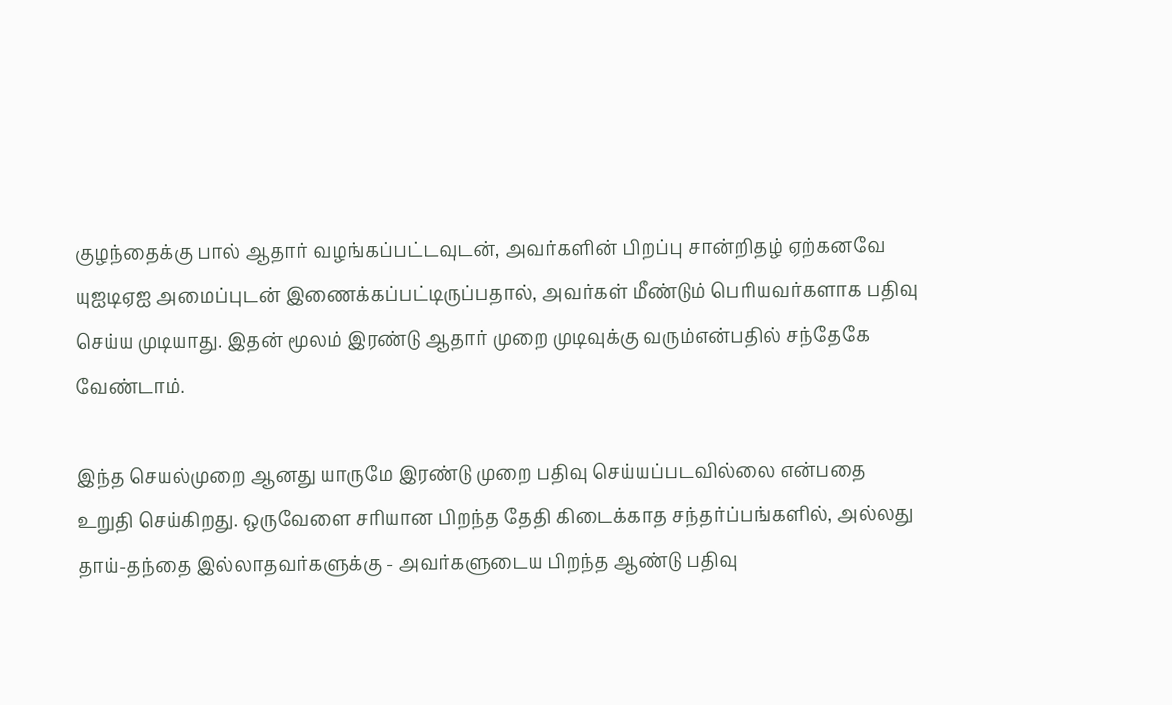குழந்தைக்கு பால் ஆதார் வழங்கப்பட்டவுடன், அவர்களின் பிறப்பு சான்றிதழ் ஏற்கனவே யுஐடிஏஐ அமைப்புடன் இணைக்கப்பட்டிருப்பதால், அவர்கள் மீண்டும் பெரியவர்களாக பதிவு செய்ய முடியாது. இதன் மூலம் இரண்டு ஆதார் முறை முடிவுக்கு வரும்என்பதில் சந்தேகே வேண்டாம்.

இந்த செயல்முறை ஆனது யாருமே இரண்டு முறை பதிவு செய்யப்படவில்லை என்பதை உறுதி செய்கிறது. ஒருவேளை சரியான பிறந்த தேதி கிடைக்காத சந்தர்ப்பங்களில், அல்லது தாய்-தந்தை இல்லாதவர்களுக்கு - அவர்களுடைய பிறந்த ஆண்டு பதிவு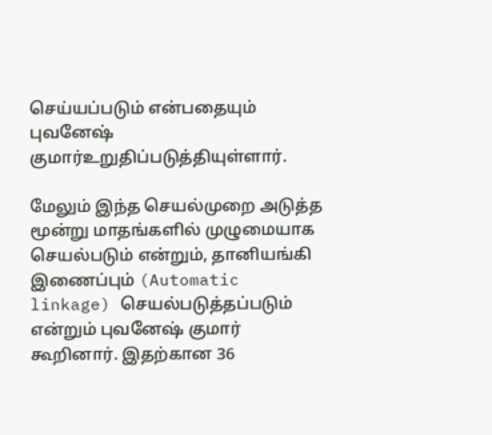செய்யப்படும் என்பதையும் புவனேஷ் குமார்உறுதிப்படுத்தியுள்ளார்.

மேலும் இந்த செயல்முறை அடுத்த மூன்று மாதங்களில் முழுமையாக செயல்படும் என்றும், தானியங்கி இணைப்பும் (Automatic linkage) செயல்படுத்தப்படும் என்றும் புவனேஷ் குமார் கூறினார். இதற்கான 36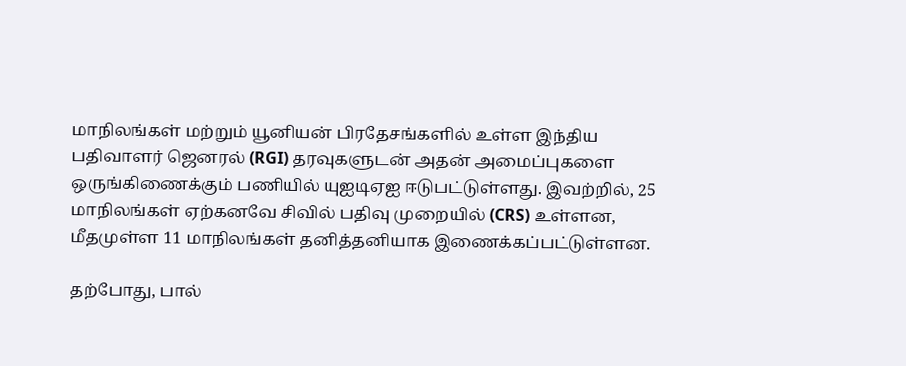மாநிலங்கள் மற்றும் யூனியன் பிரதேசங்களில் உள்ள இந்திய பதிவாளர் ஜெனரல் (RGI) தரவுகளுடன் அதன் அமைப்புகளை ஒருங்கிணைக்கும் பணியில் யுஐடிஏஐ ஈடுபட்டுள்ளது. இவற்றில், 25 மாநிலங்கள் ஏற்கனவே சிவில் பதிவு முறையில் (CRS) உள்ளன, மீதமுள்ள 11 மாநிலங்கள் தனித்தனியாக இணைக்கப்பட்டுள்ளன.

தற்போது, பால்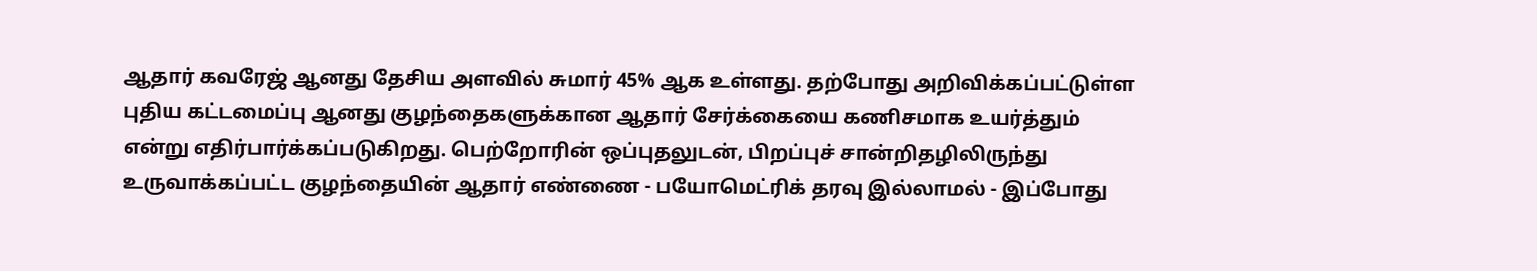ஆதார் கவரேஜ் ஆனது தேசிய அளவில் சுமார் 45% ஆக உள்ளது. தற்போது அறிவிக்கப்பட்டுள்ள புதிய கட்டமைப்பு ஆனது குழந்தைகளுக்கான ஆதார் சேர்க்கையை கணிசமாக உயர்த்தும் என்று எதிர்பார்க்கப்படுகிறது. பெற்றோரின் ஒப்புதலுடன், பிறப்புச் சான்றிதழிலிருந்து உருவாக்கப்பட்ட குழந்தையின் ஆதார் எண்ணை - பயோமெட்ரிக் தரவு இல்லாமல் - இப்போது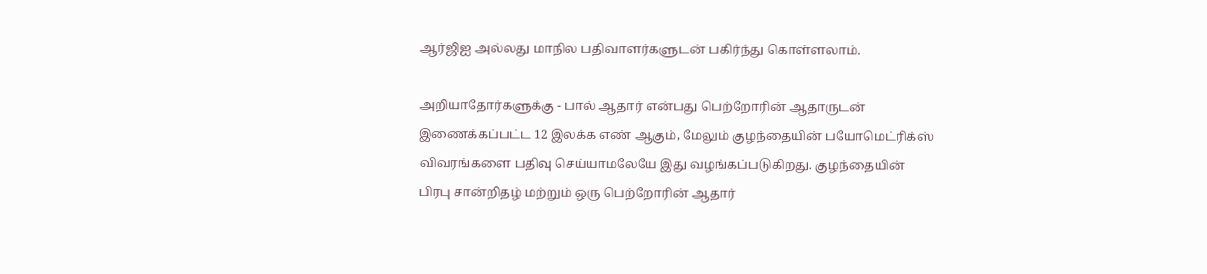ஆர்ஜிஐ அல்லது மாநில பதிவாளர்களுடன் பகிர்ந்து கொள்ளலாம்.

அறியாதோர்களுக்கு - பால் ஆதார் என்பது பெற்றோரின் ஆதாருடன் இணைக்கப்பட்ட 12 இலக்க எண் ஆகும், மேலும் குழந்தையின் பயோமெட்ரிக்ஸ் விவரங்களை பதிவு செய்யாமலேயே இது வழங்கப்படுகிறது. குழந்தையின் பிரபு சான்றிதழ் மற்றும் ஒரு பெற்றோரின் ஆதார்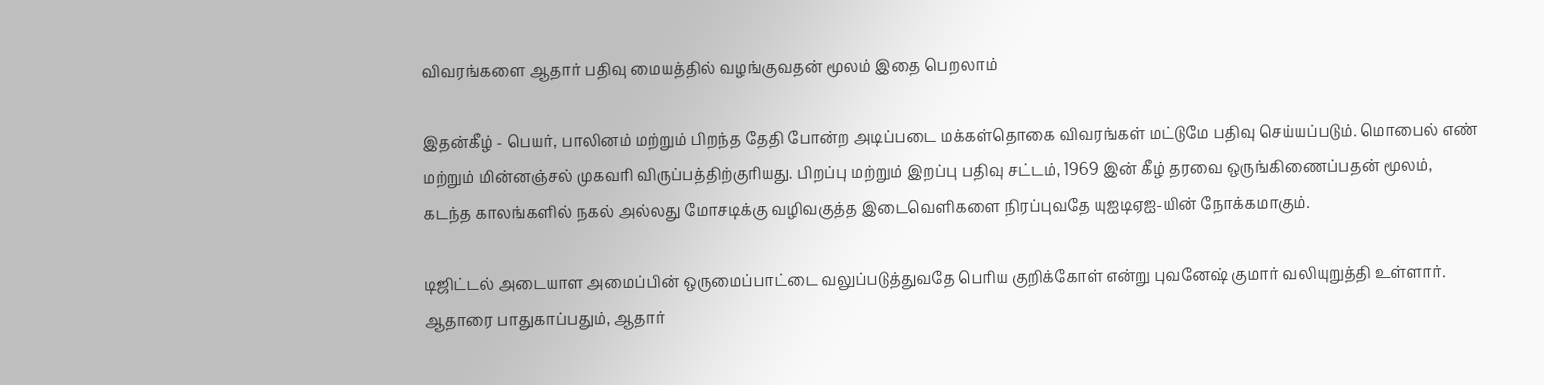விவரங்களை ஆதார் பதிவு மையத்தில் வழங்குவதன் மூலம் இதை பெறலாம்

இதன்கீழ் - பெயர், பாலினம் மற்றும் பிறந்த தேதி போன்ற அடிப்படை மக்கள்தொகை விவரங்கள் மட்டுமே பதிவு செய்யப்படும். மொபைல் எண் மற்றும் மின்னஞ்சல் முகவரி விருப்பத்திற்குரியது. பிறப்பு மற்றும் இறப்பு பதிவு சட்டம், 1969 இன் கீழ் தரவை ஒருங்கிணைப்பதன் மூலம், கடந்த காலங்களில் நகல் அல்லது மோசடிக்கு வழிவகுத்த இடைவெளிகளை நிரப்புவதே யுஐடிஏஐ-யின் நோக்கமாகும்.

டிஜிட்டல் அடையாள அமைப்பின் ஒருமைப்பாட்டை வலுப்படுத்துவதே பெரிய குறிக்கோள் என்று புவனேஷ் குமார் வலியுறுத்தி உள்ளார். ஆதாரை பாதுகாப்பதும், ஆதார்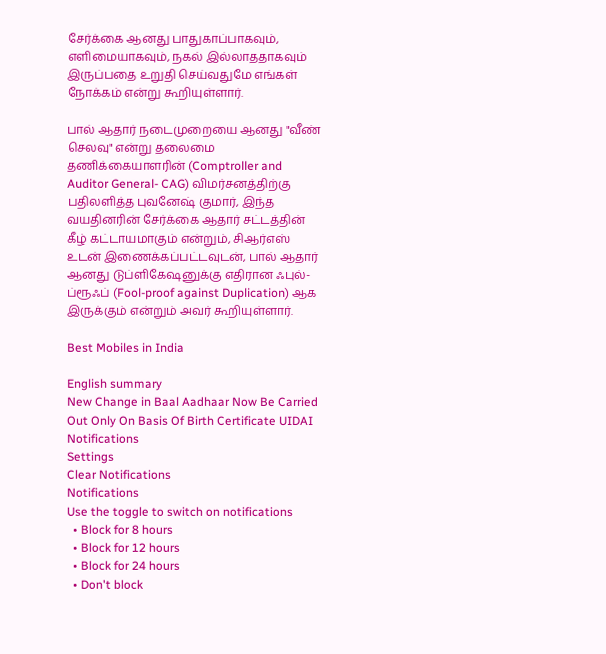சேர்க்கை ஆனது பாதுகாப்பாகவும், எளிமையாகவும், நகல் இல்லாததாகவும் இருப்பதை உறுதி செய்வதுமே எங்கள் நோக்கம் என்று கூறியுள்ளார்.

பால் ஆதார் நடைமுறையை ஆனது "வீண் செலவு" என்று தலைமை தணிக்கையாளரின் (Comptroller and Auditor General- CAG) விமர்சனத்திற்கு பதிலளித்த புவனேஷ் குமார், இந்த வயதினரின் சேர்க்கை ஆதார் சட்டத்தின் கீழ் கட்டாயமாகும் என்றும், சிஆர்எஸ் உடன் இணைக்கப்பட்டவுடன், பால் ஆதார் ஆனது டுப்ளிகேஷனுக்கு எதிரான ஃபுல்-ப்ரூஃப் (Fool-proof against Duplication) ஆக இருக்கும் என்றும் அவர் கூறியுள்ளார்.

Best Mobiles in India

English summary
New Change in Baal Aadhaar Now Be Carried Out Only On Basis Of Birth Certificate UIDAI
Notifications
Settings
Clear Notifications
Notifications
Use the toggle to switch on notifications
  • Block for 8 hours
  • Block for 12 hours
  • Block for 24 hours
  • Don't block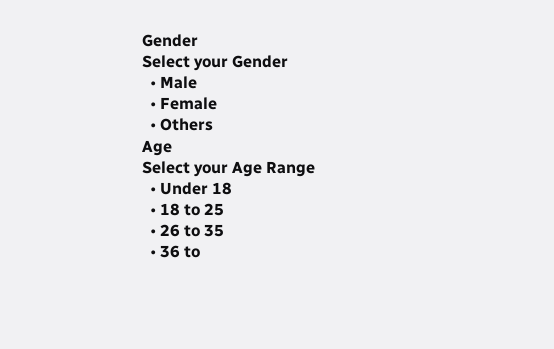Gender
Select your Gender
  • Male
  • Female
  • Others
Age
Select your Age Range
  • Under 18
  • 18 to 25
  • 26 to 35
  • 36 to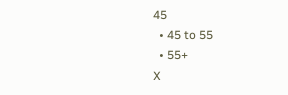45
  • 45 to 55
  • 55+
X